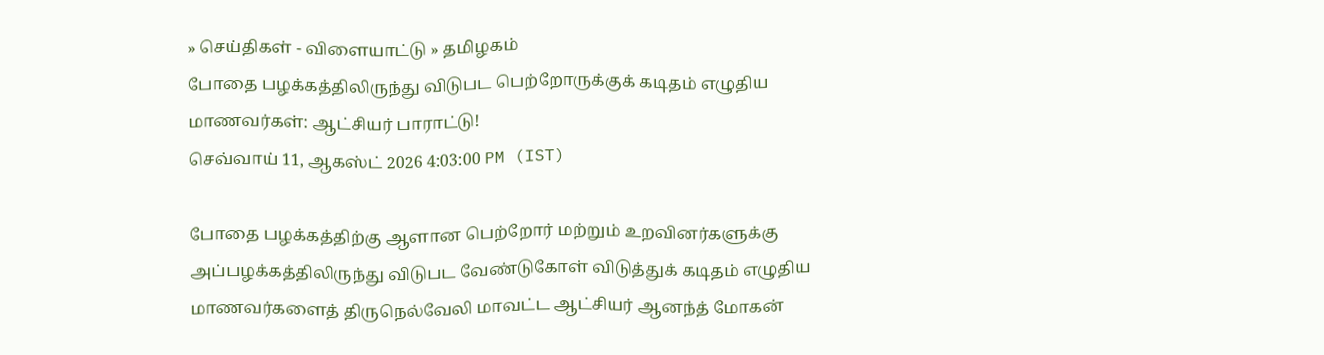» செய்திகள் - விளையாட்டு » தமிழகம்
போதை பழக்கத்திலிருந்து விடுபட பெற்றோருக்குக் கடிதம் எழுதிய மாணவர்கள்: ஆட்சியர் பாராட்டு!
செவ்வாய் 11, ஆகஸ்ட் 2026 4:03:00 PM (IST)

போதை பழக்கத்திற்கு ஆளான பெற்றோர் மற்றும் உறவினர்களுக்கு அப்பழக்கத்திலிருந்து விடுபட வேண்டுகோள் விடுத்துக் கடிதம் எழுதிய மாணவர்களைத் திருநெல்வேலி மாவட்ட ஆட்சியர் ஆனந்த் மோகன்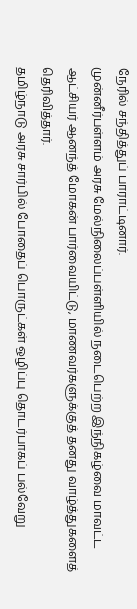நேரில் சந்தித்துப் பாராட்டினார்.
முன்னீர்பள்ளம் அரசு மேல்நிலைப்பள்ளியில் நடைபெற்ற இந்நிகழ்வை மாவட்ட ஆட்சியர் ஆனந்த் மோகன் பார்வையிட்டு, மாணவர்களுக்குத் தனது வாழ்த்துகளைத் தெரிவித்தார்.
தமிழ்நாடு அரசு சார்பில் போதைப் பொருட்கள் ஒழிப்பு தொடர்பாகப் பல்வேறு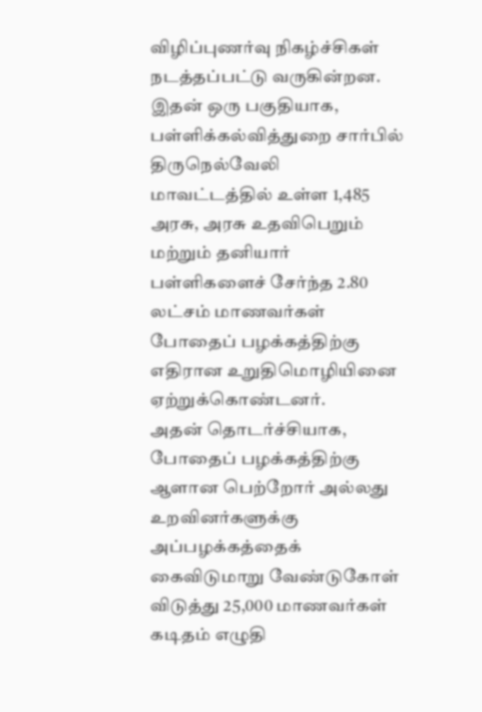விழிப்புணர்வு நிகழ்ச்சிகள் நடத்தப்பட்டு வருகின்றன. இதன் ஒரு பகுதியாக, பள்ளிக்கல்வித்துறை சார்பில் திருநெல்வேலி மாவட்டத்தில் உள்ள 1,485 அரசு, அரசு உதவிபெறும் மற்றும் தனியார் பள்ளிகளைச் சேர்ந்த 2.80 லட்சம் மாணவர்கள் போதைப் பழக்கத்திற்கு எதிரான உறுதிமொழியினை ஏற்றுக்கொண்டனர்.
அதன் தொடர்ச்சியாக, போதைப் பழக்கத்திற்கு ஆளான பெற்றோர் அல்லது உறவினர்களுக்கு அப்பழக்கத்தைக் கைவிடுமாறு வேண்டுகோள் விடுத்து 25,000 மாணவர்கள் கடிதம் எழுதி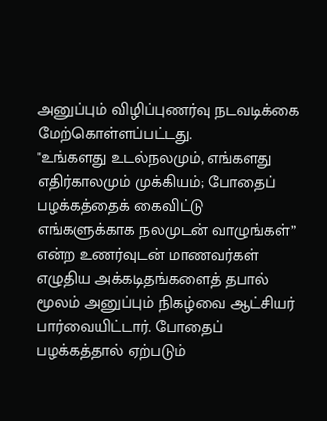அனுப்பும் விழிப்புணர்வு நடவடிக்கை மேற்கொள்ளப்பட்டது.
"உங்களது உடல்நலமும், எங்களது எதிர்காலமும் முக்கியம்; போதைப் பழக்கத்தைக் கைவிட்டு எங்களுக்காக நலமுடன் வாழுங்கள்” என்ற உணர்வுடன் மாணவர்கள் எழுதிய அக்கடிதங்களைத் தபால் மூலம் அனுப்பும் நிகழ்வை ஆட்சியர் பார்வையிட்டார். போதைப் பழக்கத்தால் ஏற்படும்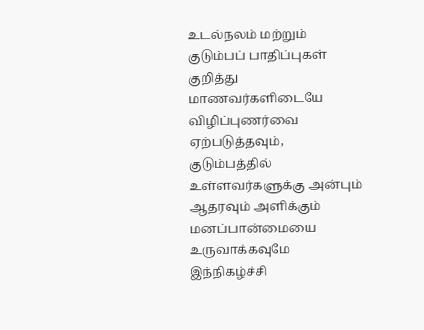உடல்நலம் மற்றும் குடும்பப் பாதிப்புகள் குறித்து மாணவர்களிடையே விழிப்புணர்வை ஏற்படுத்தவும், குடும்பத்தில் உள்ளவர்களுக்கு அன்பும் ஆதரவும் அளிக்கும் மனப்பான்மையை உருவாக்கவுமே இந்நிகழ்ச்சி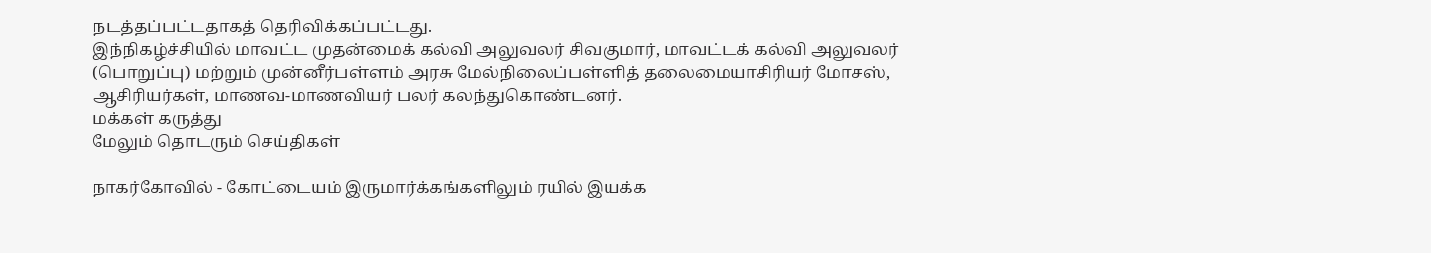நடத்தப்பட்டதாகத் தெரிவிக்கப்பட்டது.
இந்நிகழ்ச்சியில் மாவட்ட முதன்மைக் கல்வி அலுவலர் சிவகுமார், மாவட்டக் கல்வி அலுவலர் (பொறுப்பு) மற்றும் முன்னீர்பள்ளம் அரசு மேல்நிலைப்பள்ளித் தலைமையாசிரியர் மோசஸ், ஆசிரியர்கள், மாணவ-மாணவியர் பலர் கலந்துகொண்டனர்.
மக்கள் கருத்து
மேலும் தொடரும் செய்திகள்

நாகர்கோவில் - கோட்டையம் இருமார்க்கங்களிலும் ரயில் இயக்க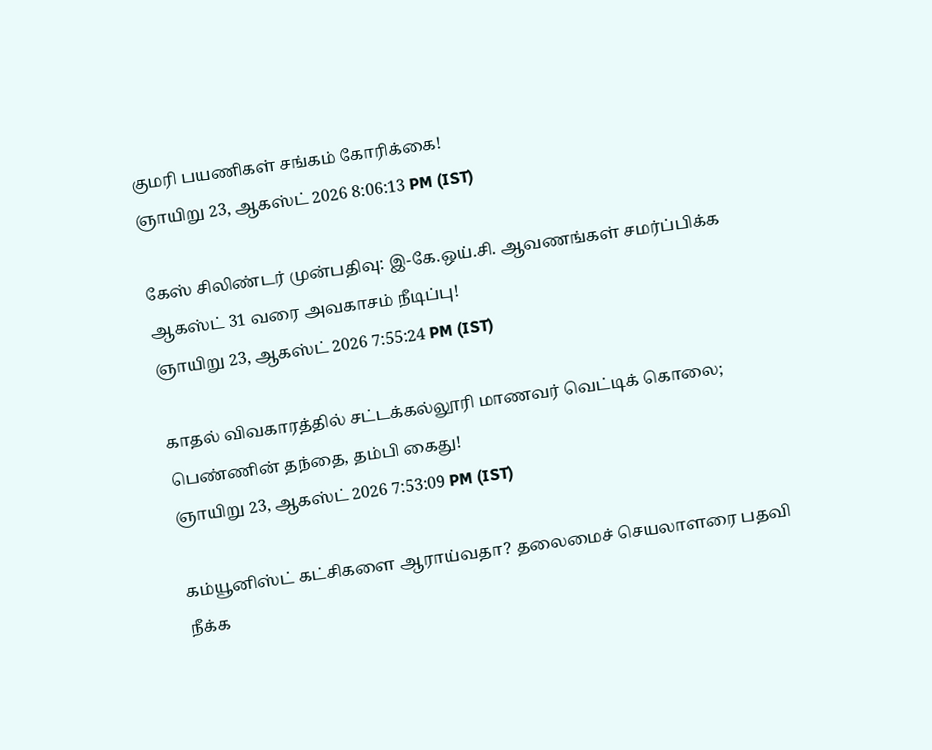குமரி பயணிகள் சங்கம் கோரிக்கை!
ஞாயிறு 23, ஆகஸ்ட் 2026 8:06:13 PM (IST)

கேஸ் சிலிண்டர் முன்பதிவு: இ-கே.ஒய்.சி. ஆவணங்கள் சமர்ப்பிக்க ஆகஸ்ட் 31 வரை அவகாசம் நீடிப்பு!
ஞாயிறு 23, ஆகஸ்ட் 2026 7:55:24 PM (IST)

காதல் விவகாரத்தில் சட்டக்கல்லூரி மாணவர் வெட்டிக் கொலை; பெண்ணின் தந்தை, தம்பி கைது!
ஞாயிறு 23, ஆகஸ்ட் 2026 7:53:09 PM (IST)

கம்யூனிஸ்ட் கட்சிகளை ஆராய்வதா? தலைமைச் செயலாளரை பதவி நீக்க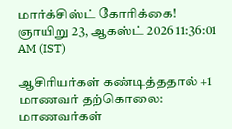மார்க்சிஸ்ட் கோரிக்கை!
ஞாயிறு 23, ஆகஸ்ட் 2026 11:36:01 AM (IST)

ஆசிரியர்கள் கண்டித்ததால் +1 மாணவர் தற்கொலை: மாணவர்கள்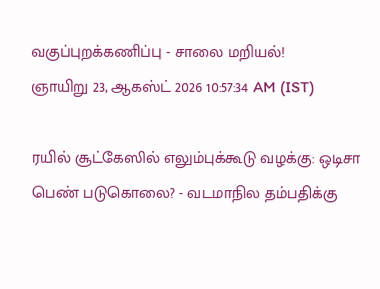வகுப்புறக்கணிப்பு - சாலை மறியல்!
ஞாயிறு 23, ஆகஸ்ட் 2026 10:57:34 AM (IST)

ரயில் சூட்கேஸில் எலும்புக்கூடு வழக்கு: ஒடிசா பெண் படுகொலை? - வடமாநில தம்பதிக்கு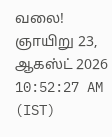வலை!
ஞாயிறு 23, ஆகஸ்ட் 2026 10:52:27 AM (IST)